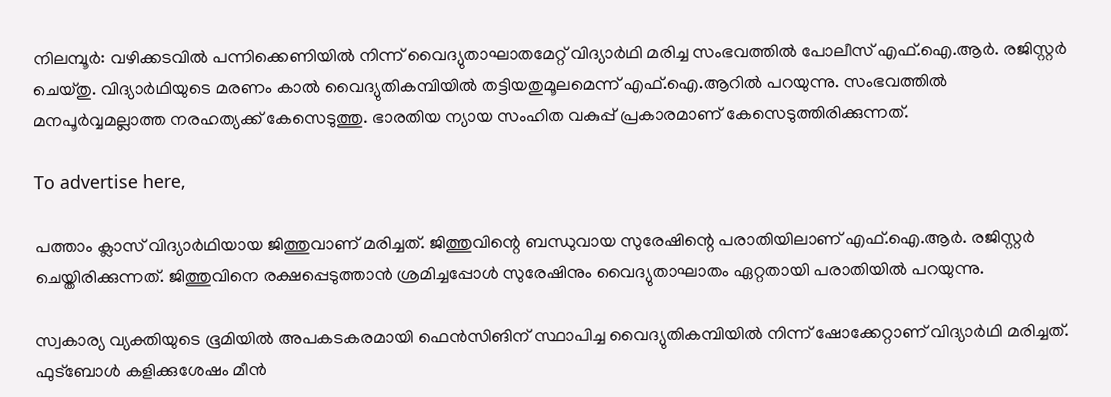നിലമ്പൂർ: വഴിക്കടവിൽ പന്നിക്കെണിയില്‍ നിന്ന് വൈദ്യുതാഘാതമേറ്റ് വിദ്യാര്‍ഥി മരിച്ച സംഭവത്തിൽ പോലീസ് എഫ്.ഐ.ആർ. രജിസ്റ്റർ ചെയ്തു. വിദ്യാർഥിയുടെ മരണം കാൽ വൈദ്യുതികമ്പിയിൽ തട്ടിയതുമൂലമെന്ന് എഫ്.ഐ.ആറില്‍ പറയുന്നു. സംഭവത്തിൽ മനപൂർവ്വമല്ലാത്ത നരഹത്യക്ക് കേസെടുത്തു. ഭാരതിയ ന്യായ സംഹിത വകുപ്പ് പ്രകാരമാണ് കേസെടുത്തിരിക്കുന്നത്.

To advertise here,

പത്താം ക്ലാസ് വിദ്യാർഥിയായ ജിത്തുവാണ് മരിച്ചത്. ജിത്തുവിന്റെ ബന്ധുവായ സുരേഷിന്റെ പരാതിയിലാണ് എഫ്.ഐ.ആർ. രജിസ്റ്റർ ചെയ്തിരിക്കുന്നത്. ജിത്തുവിനെ രക്ഷപ്പെടുത്താൻ ശ്രമിച്ചപ്പോൾ സുരേഷിനും വൈദ്യുതാഘാതം ഏറ്റതായി പരാതിയിൽ പറയുന്നു.

സ്വകാര്യ വ്യക്തിയുടെ ഭൂമിയിൽ അപകടകരമായി ഫെൻസിങിന് സ്ഥാപിച്ച വൈദ്യുതികമ്പിയിൽ നിന്ന് ഷോക്കേറ്റാണ് വിദ്യാർഥി മരിച്ചത്. ഫുട്‌ബോൾ കളിക്കുശേഷം മീൻ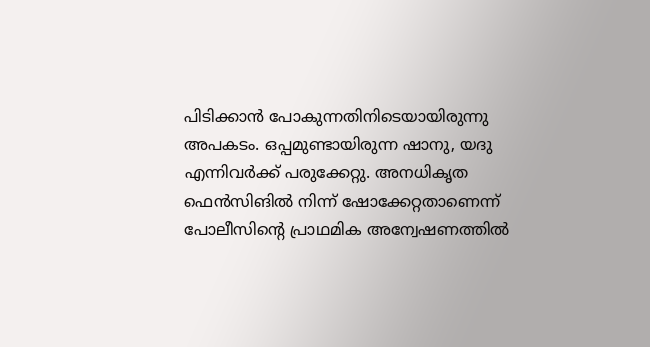പിടിക്കാൻ പോകുന്നതിനിടെയായിരുന്നു അപകടം. ഒപ്പമുണ്ടായിരുന്ന ഷാനു, യദു എന്നിവർക്ക് പരുക്കേറ്റു. അനധികൃത ഫെൻസിങിൽ നിന്ന് ഷോക്കേറ്റതാണെന്ന് പോലീസിന്റെ പ്രാഥമിക അന്വേഷണത്തിൽ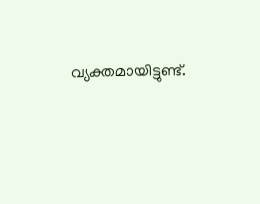വ്യക്തമായിട്ടുണ്ട്.